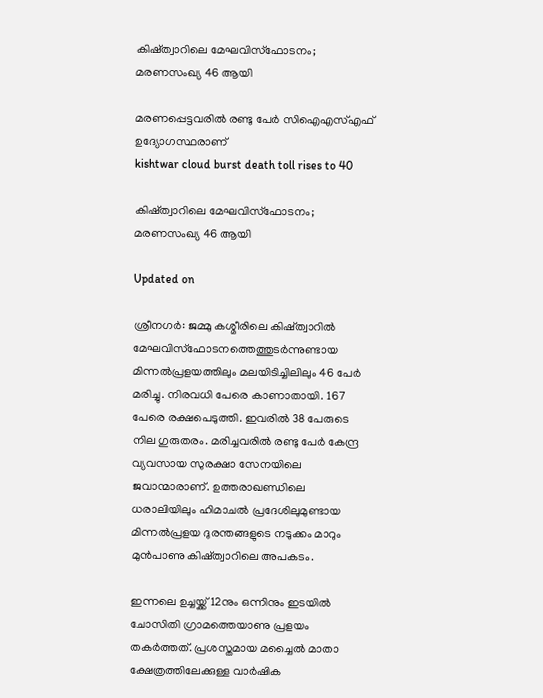കിഷ്ത്വാറിലെ മേഘവിസ്ഫോടനം; മരണസംഖ‍്യ 46 ആയി

മരണപ്പെട്ടവരിൽ രണ്ടു പേർ സിഐഎസ്എഫ് ഉദ‍്യോഗസ്ഥരാണ്
kishtwar cloud burst death toll rises to 40

കിഷ്ത്വാറിലെ മേഘവിസ്ഫോടനം; മരണസംഖ‍്യ 46 ആയി

Updated on

ശ്രീനഗർ: ജമ്മു കശ്മീരിലെ കിഷ്ത്വാറിൽ മേഘവിസ്ഫോടനത്തെത്തുടർന്നുണ്ടായ മിന്നൽപ്രളയത്തിലും മലയിടിച്ചിലിലും 46 പേർ മരിച്ചു. നിരവധി പേരെ കാണാതായി. 167 പേരെ രക്ഷപെടുത്തി. ഇവരിൽ 38 പേരുടെ നില ഗുരുതരം. മരിച്ചവരിൽ രണ്ടു പേർ കേന്ദ്ര വ്യവസായ സുരക്ഷാ സേനയിലെ ജവാന്മാരാണ്. ഉത്തരാഖണ്ഡിലെ ധരാലിയിലും ഹിമാചൽ പ്രദേശിലുമുണ്ടായ മിന്നൽപ്രളയ ദുരന്തങ്ങളുടെ നടുക്കം മാറും മുൻപാണു കിഷ്ത്വാറിലെ അപകടം.

ഇന്നലെ ഉച്ചയ്ക്ക് 12നും ഒന്നിനും ഇടയിൽ ചോസിതി ഗ്രാമത്തെയാണു പ്രളയം തകർത്തത്. പ്രശസ്തമായ മച്ചൈൽ മാതാ ക്ഷേത്രത്തിലേക്കുള്ള വാർഷിക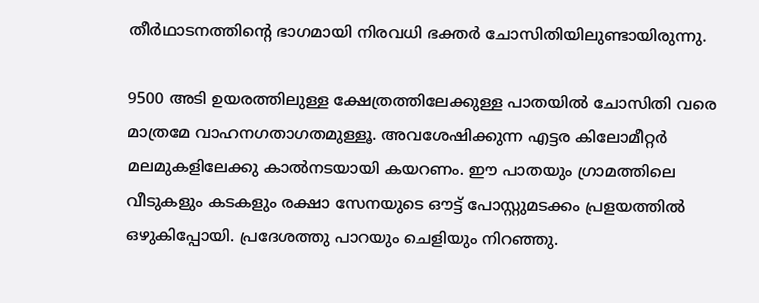തീർഥാടനത്തിന്‍റെ ഭാഗമായി നിരവധി ഭക്തർ ചോസിതിയിലുണ്ടായിരുന്നു.

9500 അടി ഉയരത്തിലുള്ള ക്ഷേത്രത്തിലേക്കുള്ള പാതയിൽ ചോസിതി വരെ മാത്രമേ വാഹനഗതാഗതമുള്ളൂ. അവശേഷിക്കുന്ന എട്ടര കിലോമീറ്റർ മലമുകളിലേക്കു കാൽനടയായി കയറണം. ഈ പാതയും ഗ്രാമത്തിലെ വീടുകളും കടകളും രക്ഷാ സേനയുടെ ഔട്ട് പോസ്റ്റുമടക്കം പ്രളയത്തിൽ ഒഴുകിപ്പോയി. പ്രദേശത്തു പാറയും ചെളിയും നിറഞ്ഞു.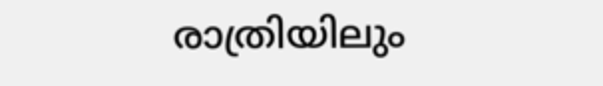രാത്രിയിലും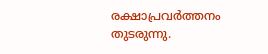രക്ഷാപ്രവർത്തനം തുടരുന്നു.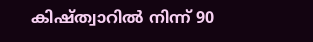കിഷ്ത്വാറിൽ നിന്ന് 90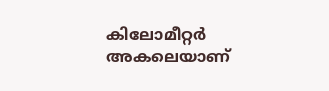കിലോമീറ്റർ അകലെയാണ്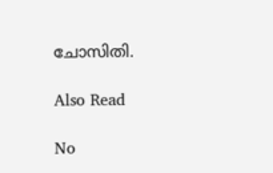ചോസിതി.

Also Read

No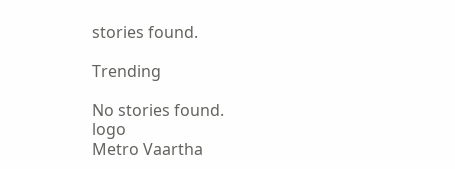stories found.

Trending

No stories found.
logo
Metro Vaartha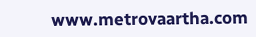www.metrovaartha.com